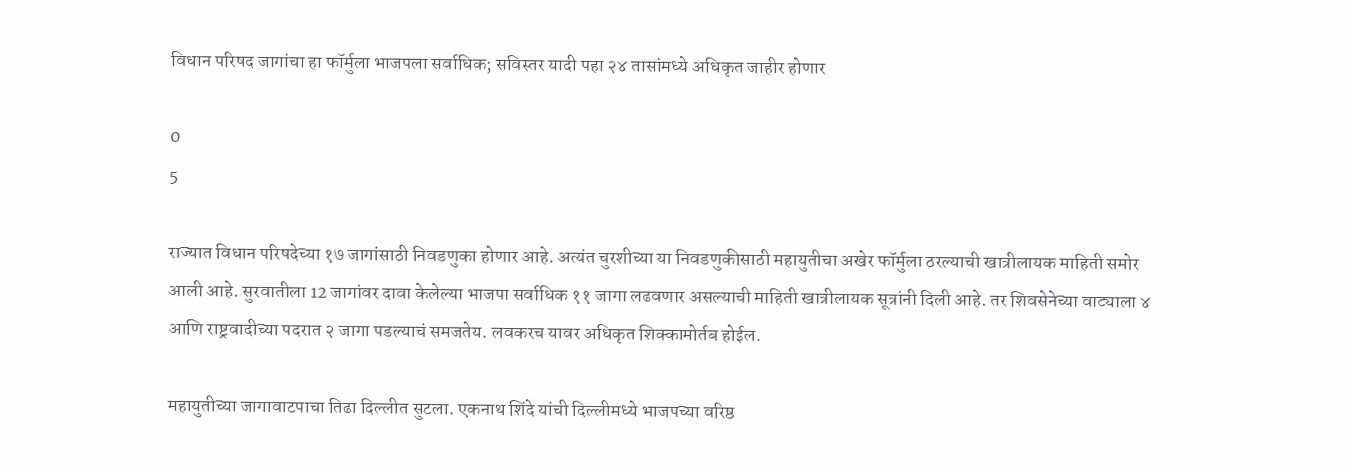विधान परिषद जागांचा हा फॉर्मुला भाजपला सर्वाधिक; सविस्तर यादी पहा २४ तासांमध्ये अधिकृत जाहीर होणार

0
5

राज्यात विधान परिषदेच्या १७ जागांसाठी निवडणुका होणार आहे. अत्यंत चुरशीच्या या निवडणुकीसाठी महायुतीचा अखेर फॉर्मुला ठरल्याची खात्रीलायक माहिती समोर आली आहे. सुरवातीला 12 जागांवर दावा केलेल्या भाजपा सर्वाधिक ११ जागा लढवणार असल्याची माहिती खात्रीलायक सूत्रांनी दिली आहे. तर शिवसेनेच्या वाट्याला ४ आणि राष्ट्रवादीच्या पदरात २ जागा पडल्याचं समजतेय. लवकरच यावर अधिकृत शिक्कामोर्तब होईल.

महायुतीच्या जागावाटपाचा तिढा दिल्लीत सुटला. एकनाथ शिंदे यांची दिल्लीमध्ये भाजपच्या वरिष्ठ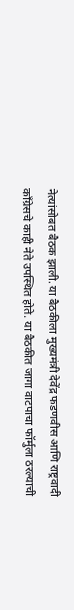नेत्यांसोबत बैठक झाली. या बैठकीला मुख्यमंत्री देवेंद्र फडणवीस आणि राष्ट्रवादी काँग्रेसचे काही नेते उपस्थित होते. या बैठकीत जागा वाटपाचा फॉर्मुला ठरल्याची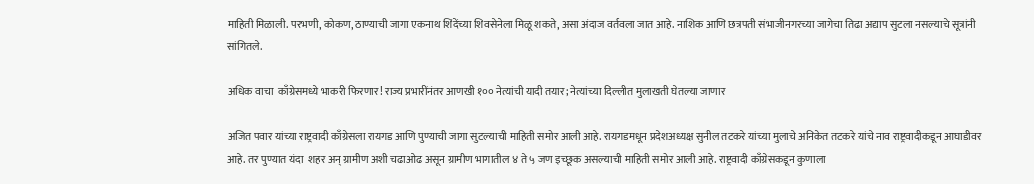माहिती मिळाली. परभणी, कोकण, ठाण्याची जागा एकनाथ शिंदेंच्या शिवसेनेला मिळू शकते, असा अंदाज वर्तवला जात आहे. नाशिक आणि छत्रपती संभाजीनगरच्या जागेचा तिढा अद्याप सुटला नसल्याचे सूत्रांनी सांगितले.

अधिक वाचा  काँग्रेसमध्ये भाकरी फिरणार! राज्य प्रभारींनंतर आणखी १०० नेत्यांची यादी तयार; नेत्यांच्या दिल्लीत मुलाखती घेतल्या जाणार

अजित पवार यांच्या राष्ट्रवादी काँग्रेसला रायगड आणि पुण्याची जागा सुटल्याची माहिती समोर आली आहे. रायगडमधून प्रदेशअध्यक्ष सुनील तटकरे यांच्या मुलाचे अनिकेत तटकरे यांचे नाव राष्ट्रवादीकडून आघाडीवर आहे. तर पुण्यात यंदा  शहर अन् ग्रामीण अशी चढाओढ असून ग्रामीण भागातील ४ ते ५ जण इच्छूक असल्याची माहिती समोर आली आहे. राष्ट्रवादी काँग्रेसकडून कुणाला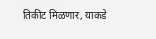तिकीट मिळणार, याकडे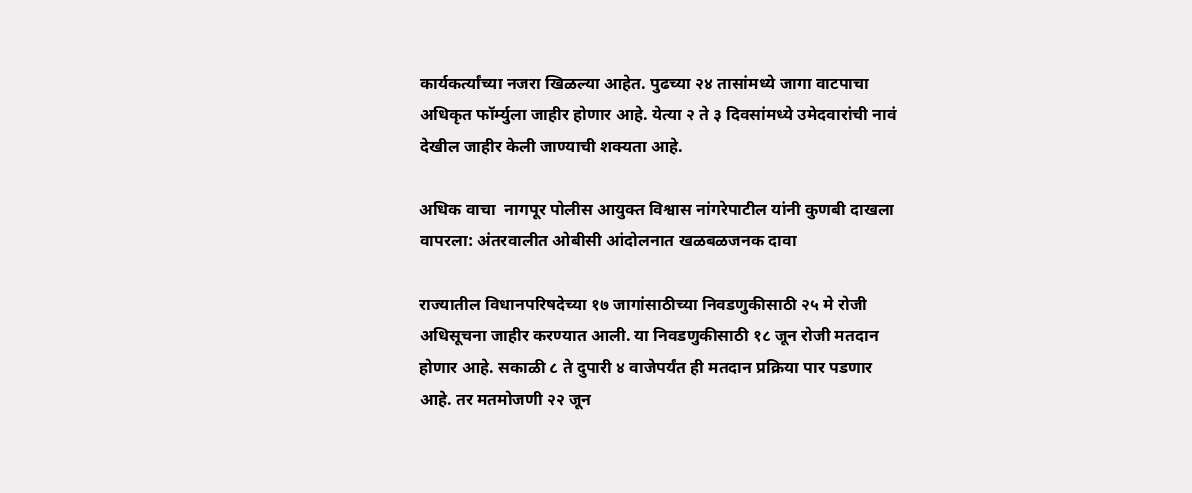कार्यकर्त्यांच्या नजरा खिळल्या आहेत. पुढच्या २४ तासांमध्ये जागा वाटपाचा अधिकृत फॉर्म्युला जाहीर होणार आहे. येत्या २ ते ३ दिवसांमध्ये उमेदवारांची नावं देखील जाहीर केली जाण्याची शक्यता आहे.

अधिक वाचा  नागपूर पोलीस आयुक्त विश्वास नांगरेपाटील यांनी कुणबी दाखला वापरला: अंतरवालीत ओबीसी आंदोलनात खळबळजनक दावा

राज्यातील विधानपरिषदेच्या १७ जागांसाठीच्या निवडणुकीसाठी २५ मे रोजी अधिसूचना जाहीर करण्यात आली. या निवडणुकीसाठी १८ जून रोजी मतदान होणार आहे. सकाळी ८ ते दुपारी ४ वाजेपर्यंत ही मतदान प्रक्रिया पार पडणार आहे. तर मतमोजणी २२ जून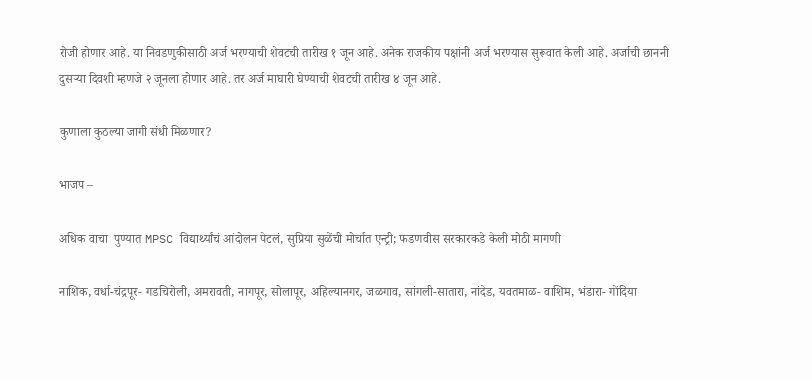रोजी होणार आहे. या निवडणुकीसाठी अर्ज भरण्याची शेवटची तारीख १ जून आहे. अनेक राजकीय पक्षांनी अर्ज भरण्यास सुरूवात केली आहे. अर्जाची छाननी दुसऱ्या दिवशी म्हणजे २ जूनला होणार आहे. तर अर्ज माघारी घेण्याची शेवटची तारीख ४ जून आहे.

कुणाला कुठल्या जागी संधी मिळणार?

भाजप –

अधिक वाचा  पुण्यात MPSC विद्यार्थ्यांचं आंदोलन पेटलं, सुप्रिया सुळेंची मोर्चात एन्ट्री; फडणवीस सरकारकडे केली मोठी मागणी

नाशिक, वर्धा-चंद्रपूर- गडचिरोली, अमरावती, नागपूर, सोलापूर, अहिल्यानगर, जळगाव, सांगली-सातारा, नांदेड, यवतमाळ- वाशिम, भंडारा- गोंदिया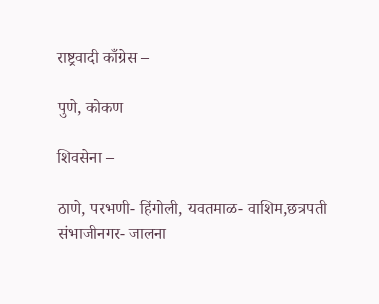राष्ट्रवादी काँग्रेस –

पुणे, कोकण

शिवसेना –

ठाणे, परभणी- हिंगोली, यवतमाळ- वाशिम,छत्रपती संभाजीनगर- जालना